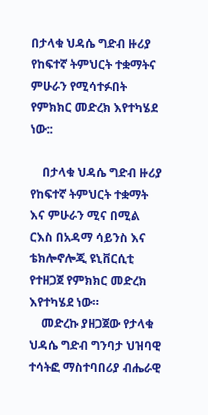በታላቁ ህዳሴ ግድብ ዙሪያ የከፍተኛ ትምህርት ተቋማትና ምሁራን የሚሳተፉበት የምክክር መድረክ እየተካሄደ ነው::

    በታላቁ ህዳሴ ግድብ ዙሪያ የከፍተኛ ትምህርት ተቋማት እና ምሁራን ሚና በሚል ርእስ በአዳማ ሳይንስ እና ቴክሎኖሎጂ ዩኒቨርሲቲ የተዘጋጀ የምክክር መድረክ እየተካሄደ ነው።
    መድረኩ ያዘጋጀው የታላቁ ህዳሴ ግድብ ግንባታ ህዝባዊ ተሳትፎ ማስተባበሪያ ብሔራዊ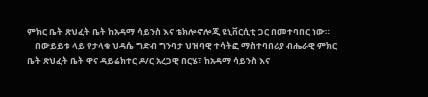ምክር ቤት ጽህፈት ቤት ከአዳማ ሳይንስ እና ቴክሎኖሎጂ ዩኒቨርሲቲ ጋር በመተባበር ነው።
    በውይይቱ ላይ የታላቁ ህዳሴ ግድብ ግንባታ ህዝባዊ ተሳትፎ ማስተባበሪያ ብሔራዊ ምክር ቤት ጽህፈት ቤት ዋና ዳይሬክተር ዶ/ር አረጋዊ በርሄ፣ ከአዳማ ሳይንስ እና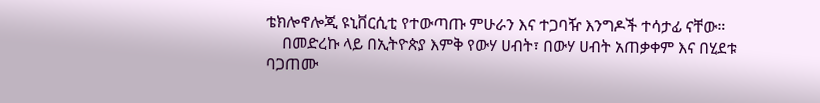ቴክሎኖሎጂ ዩኒቨርሲቲ የተውጣጡ ምሁራን እና ተጋባዥ እንግዶች ተሳታፊ ናቸው።
    በመድረኩ ላይ በኢትዮጵያ እምቅ የውሃ ሀብት፣ በውሃ ሀብት አጠቃቀም እና በሂደቱ ባጋጠሙ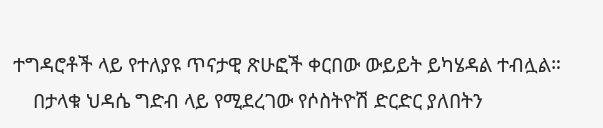ተግዳሮቶች ላይ የተለያዩ ጥናታዊ ጽሁፎች ቀርበው ውይይት ይካሄዳል ተብሏል።
    በታላቁ ህዳሴ ግድብ ላይ የሚደረገው የሶስትዮሽ ድርድር ያለበትን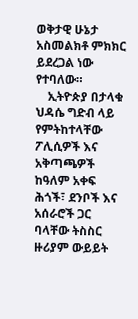ወቅታዊ ሁኔታ አስመልክቶ ምክክር ይደረጋል ነው የተባለው።
    ኢትዮጵያ በታላቁ ህዳሴ ግድብ ላይ የምትከተላቸው ፖሊሲዎች እና አቅጣጫዎች ከዓለም አቀፍ ሕጎች፣ ደንቦች እና አሰራሮች ጋር ባላቸው ትስስር ዙሪያም ውይይት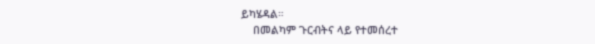ይካሄዳል።
    በመልካም ጉርብትና ላይ የተመሰረተ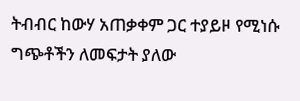ትብብር ከውሃ አጠቃቀም ጋር ተያይዞ የሚነሱ ግጭቶችን ለመፍታት ያለው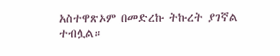አስተዋጽኦም በመድረኩ ትኩረት ያገኛል ተብሏል።